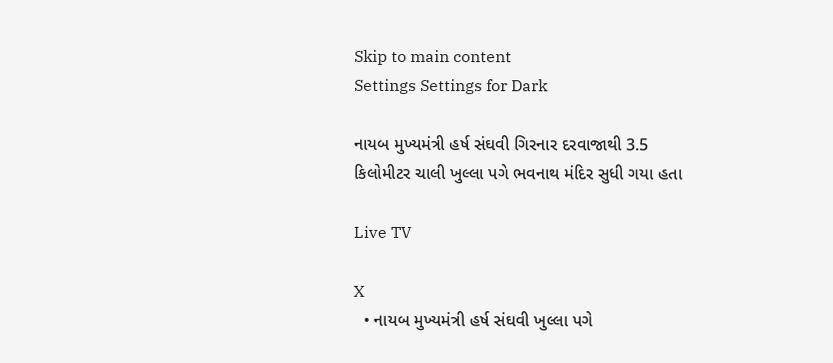Skip to main content
Settings Settings for Dark

નાયબ મુખ્યમંત્રી હર્ષ સંઘવી ગિરનાર દરવાજાથી 3.5 કિલોમીટર ચાલી ખુલ્લા પગે ભવનાથ મંદિર સુધી ગયા હતા

Live TV

X
  • નાયબ મુખ્યમંત્રી હર્ષ સંઘવી ખુલ્લા પગે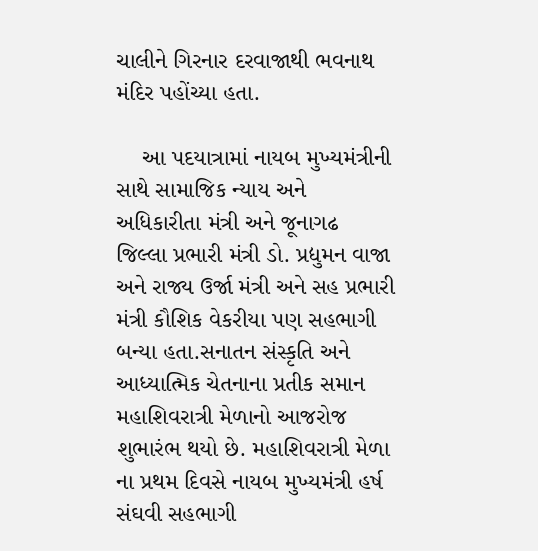ચાલીને ગિરનાર દરવાજાથી ભવનાથ મંદિર પહોંચ્યા હતા.

    આ પદયાત્રામાં નાયબ મુખ્યમંત્રીની સાથે સામાજિક ન્યાય અને અધિકારીતા મંત્રી અને જૂનાગઢ  જિલ્લા પ્રભારી મંત્રી ડો. પ્રદ્યુમન વાજા અને રાજ્ય ઉર્જા મંત્રી અને સહ પ્રભારી મંત્રી કૌશિક વેકરીયા પણ સહભાગી બન્યા હતા.સનાતન સંસ્કૃતિ અને આધ્યાત્મિક ચેતનાના પ્રતીક સમાન મહાશિવરાત્રી મેળાનો આજરોજ શુભારંભ થયો છે. મહાશિવરાત્રી મેળા ના પ્રથમ દિવસે નાયબ મુખ્યમંત્રી હર્ષ સંઘવી સહભાગી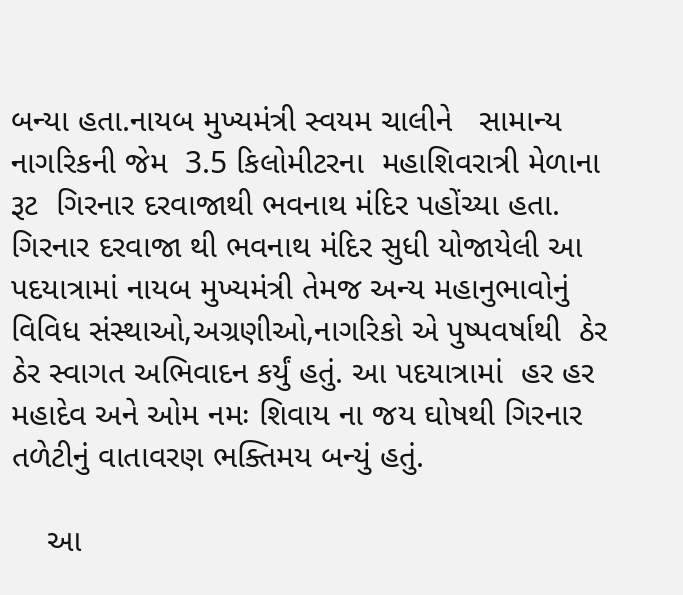બન્યા હતા.નાયબ મુખ્યમંત્રી સ્વયમ ચાલીને   સામાન્ય નાગરિકની જેમ  3.5 કિલોમીટરના  મહાશિવરાત્રી મેળાના રૂટ  ગિરનાર દરવાજાથી ભવનાથ મંદિર પહોંચ્યા હતા. ગિરનાર દરવાજા થી ભવનાથ મંદિર સુધી યોજાયેલી આ પદયાત્રામાં નાયબ મુખ્યમંત્રી તેમજ અન્ય મહાનુભાવોનું વિવિધ સંસ્થાઓ,અગ્રણીઓ,નાગરિકો એ પુષ્પવર્ષાથી  ઠેર ઠેર સ્વાગત અભિવાદન કર્યું હતું. આ પદયાત્રામાં  હર હર મહાદેવ અને ઓમ નમઃ શિવાય ના જય ઘોષથી ગિરનાર તળેટીનું વાતાવરણ ભક્તિમય બન્યું હતું.

    આ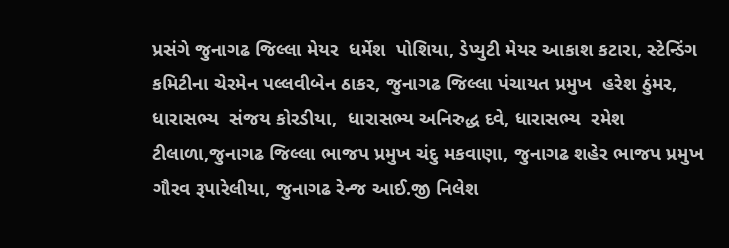પ્રસંગે જુનાગઢ જિલ્લા મેયર  ધર્મેશ  પોશિયા, ડેપ્યુટી મેયર આકાશ કટારા, સ્ટેન્ડિંગ કમિટીના ચેરમેન પલ્લવીબેન ઠાકર, જુનાગઢ જિલ્લા પંચાયત પ્રમુખ  હરેશ ઠુંમર, ધારાસભ્ય  સંજય કોરડીયા,  ધારાસભ્ય અનિરુદ્ધ દવે, ધારાસભ્ય  રમેશ ટીલાળા,જુનાગઢ જિલ્લા ભાજપ પ્રમુખ ચંદુ મકવાણા, જુનાગઢ શહેર ભાજપ પ્રમુખ ગૌરવ રૂપારેલીયા, જુનાગઢ રેન્જ આઈ.જી નિલેશ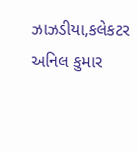ઝાઝડીયા,કલેકટર અનિલ કુમાર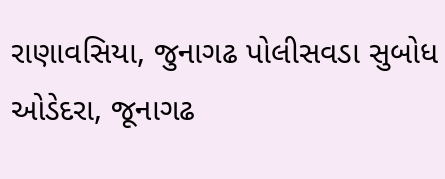રાણાવસિયા, જુનાગઢ પોલીસવડા સુબોધ ઓડેદરા, જૂનાગઢ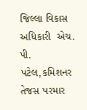જિલ્લા વિકાસ અધિકારી  એચ. પી. પટેલ,કમિશનર  તેજસ પરમાર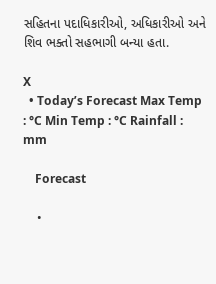સહિતના પદાધિકારીઓ, અધિકારીઓ અને શિવ ભક્તો સહભાગી બન્યા હતા.

X
  • Today’s Forecast Max Temp : °C Min Temp : °C Rainfall : mm

    Forecast

    •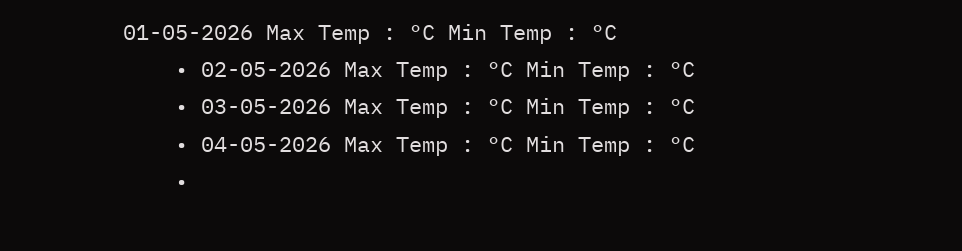01-05-2026 Max Temp : °C Min Temp : °C
    • 02-05-2026 Max Temp : °C Min Temp : °C
    • 03-05-2026 Max Temp : °C Min Temp : °C
    • 04-05-2026 Max Temp : °C Min Temp : °C
    •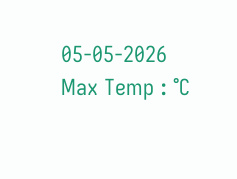05-05-2026 Max Temp : °C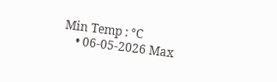Min Temp : °C
    • 06-05-2026 Max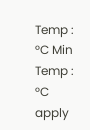Temp : °C Min Temp : °C
apply